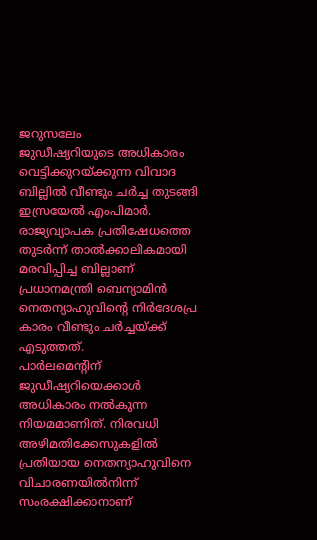ജറുസലേം
ജുഡീഷ്യറിയുടെ അധികാരം വെട്ടിക്കുറയ്ക്കുന്ന വിവാദ ബില്ലിൽ വീണ്ടും ചർച്ച തുടങ്ങി ഇസ്രയേൽ എംപിമാർ. രാജ്യവ്യാപക പ്രതിഷേധത്തെ തുടർന്ന് താൽക്കാലികമായി മരവിപ്പിച്ച ബില്ലാണ് പ്രധാനമന്ത്രി ബെന്യാമിൻ നെതന്യാഹുവിന്റെ നിർദേശപ്ര
കാരം വീണ്ടും ചർച്ചയ്ക്ക് എടുത്തത്.
പാർലമെന്റിന് ജുഡീഷ്യറിയെക്കാൾ അധികാരം നൽകുന്ന നിയമമാണിത്. നിരവധി അഴിമതിക്കേസുകളിൽ പ്രതിയായ നെതന്യാഹുവിനെ വിചാരണയിൽനിന്ന് സംരക്ഷിക്കാനാണ്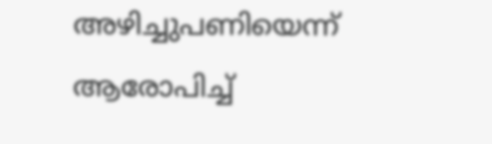അഴിച്ചുപണിയെന്ന് ആരോപിച്ച്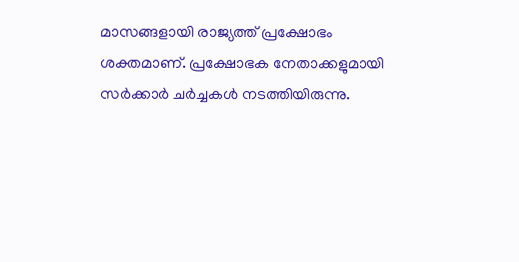മാസങ്ങളായി രാജ്യത്ത് പ്രക്ഷോഭം ശക്തമാണ്. പ്രക്ഷോഭക നേതാക്കളുമായി സർക്കാർ ചർച്ചകൾ നടത്തിയിരുന്നു.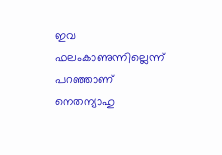ഇവ ഫലംകാണുന്നില്ലെന്ന് പറഞ്ഞാണ് നെതന്യാഹു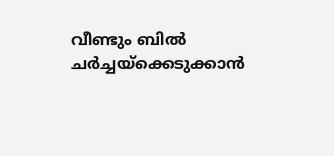വീണ്ടും ബിൽ ചർച്ചയ്ക്കെടുക്കാൻ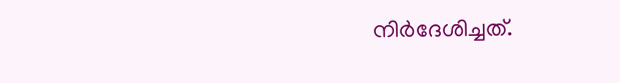നിർദേശിച്ചത്.